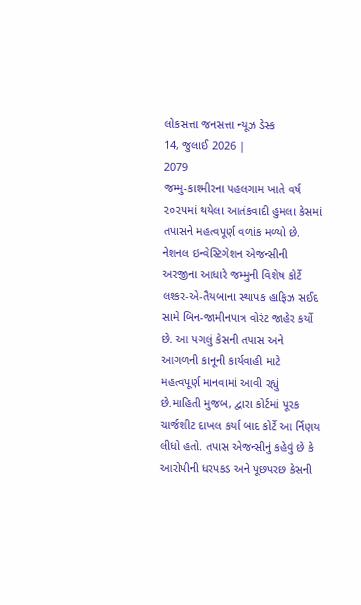લોકસત્તા જનસત્તા ન્યૂઝ ડેસ્ક
14, જુલાઈ 2026 |
2079
જમ્મુ-કાશ્મીરના પહલગામ ખાતે વર્ષ ૨૦૨૫માં થયેલા આતંકવાદી હુમલા કેસમાં તપાસને મહત્વપૂર્ણ વળાંક મળ્યો છે. નેશનલ ઇન્વેસ્ટિગેશન એજન્સીની અરજીના આધારે જમ્મુની વિશેષ કોર્ટે લશ્કર-એ-તૈયબાના સ્થાપક હાફિઝ સઈદ સામે બિન-જામીનપાત્ર વોરંટ જાહેર કર્યો છે. આ પગલું કેસની તપાસ અને આગળની કાનૂની કાર્યવાહી માટે મહત્વપૂર્ણ માનવામાં આવી રહ્યું છે.માહિતી મુજબ, દ્વારા કોર્ટમાં પૂરક ચાર્જશીટ દાખલ કર્યા બાદ કોર્ટે આ ર્નિણય લીધો હતો. તપાસ એજન્સીનું કહેવું છે કે આરોપીની ધરપકડ અને પૂછપરછ કેસની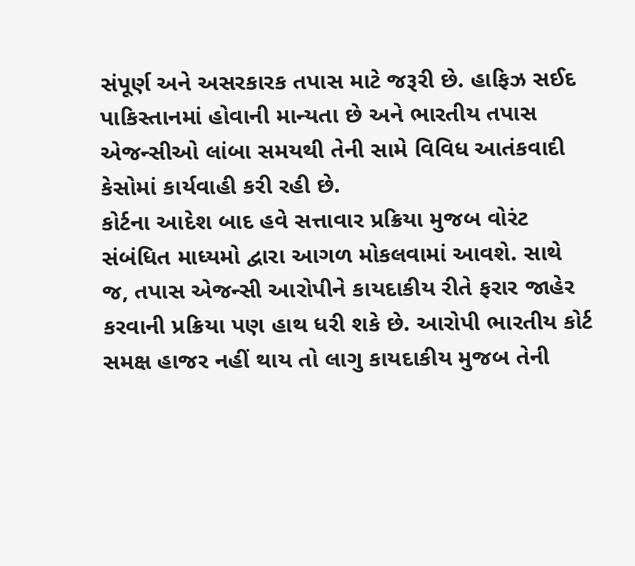સંપૂર્ણ અને અસરકારક તપાસ માટે જરૂરી છે. હાફિઝ સઈદ પાકિસ્તાનમાં હોવાની માન્યતા છે અને ભારતીય તપાસ એજન્સીઓ લાંબા સમયથી તેની સામે વિવિધ આતંકવાદી કેસોમાં કાર્યવાહી કરી રહી છે.
કોર્ટના આદેશ બાદ હવે સત્તાવાર પ્રક્રિયા મુજબ વોરંટ સંબંધિત માધ્યમો દ્વારા આગળ મોકલવામાં આવશે. સાથે જ, તપાસ એજન્સી આરોપીને કાયદાકીય રીતે ફરાર જાહેર કરવાની પ્રક્રિયા પણ હાથ ધરી શકે છે. આરોપી ભારતીય કોર્ટ સમક્ષ હાજર નહીં થાય તો લાગુ કાયદાકીય મુજબ તેની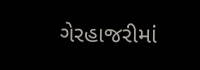ગેરહાજરીમાં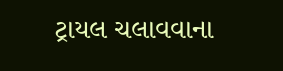ટ્રાયલ ચલાવવાના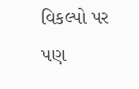વિકલ્પો પર પણ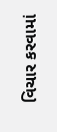વિચાર કરવામાં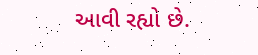આવી રહ્યો છે.